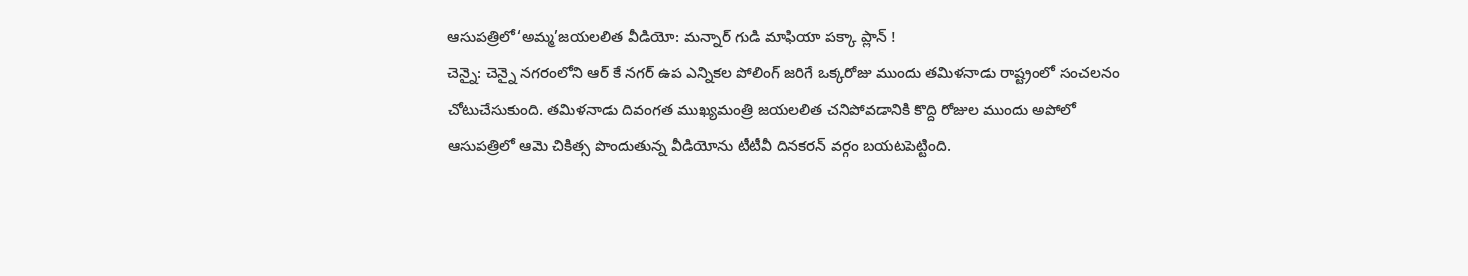ఆసుపత్రిలో‘అమ్మ’జయలలిత వీడియో: మన్నార్ గుడి మాఫియా పక్కా ప్లాన్ !
చెన్నై: చెన్నై నగరంలోని ఆర్ కే నగర్ ఉప ఎన్నికల పోలింగ్ జరిగే ఒక్కరోజు ముందు తమిళనాడు రాష్ట్రంలో సంచలనం చోటుచేసుకుంది. తమిళనాడు దివంగత ముఖ్యమంత్రి జయలలిత చనిపోవడానికి కొద్ది రోజుల ముందు అపోలో ఆసుపత్రిలో ఆమె చికిత్స పొందుతున్న వీడియోను టీటీవీ దినకరన్ వర్గం బయటపెట్టింది.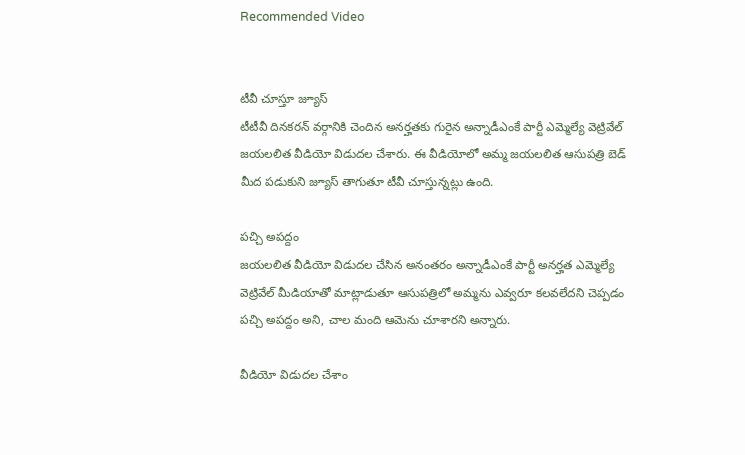Recommended Video


టీవీ చూస్తూ జ్యూస్
టీటీవీ దినకరన్ వర్గానికి చెందిన అనర్హతకు గురైన అన్నాడీఎంకే పార్టీ ఎమ్మెల్యే వెట్రివేల్ జయలలిత వీడియో విడుదల చేశారు. ఈ వీడియోలో అమ్మ జయలలిత ఆసుపత్రి బెడ్ మీద పడుకుని జ్యూస్ తాగుతూ టీవీ చూస్తున్నట్లు ఉంది.

పచ్చి అపద్దం
జయలలిత వీడియో విడుదల చేసిన అనంతరం అన్నాడీఎంకే పార్టీ అనర్హత ఎమ్మెల్యే వెట్రివేల్ మీడియాతో మాట్లాడుతూ ఆసుపత్రిలో అమ్మను ఎవ్వరూ కలవలేదని చెప్పడం పచ్చి అపద్దం అని, చాల మంది ఆమెను చూశారని అన్నారు.

వీడియో విడుదల చేశాం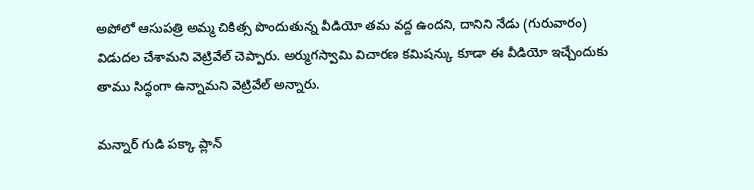అపోలో ఆసుపత్రి అమ్మ చికిత్స పొందుతున్న వీడియో తమ వద్ద ఉందని, దానిని నేడు (గురువారం) విడుదల చేశామని వెట్రివేల్ చెప్పారు. అర్ముగస్వామి విచారణ కమిషన్కు కూడా ఈ వీడియో ఇచ్చేందుకు తాము సిద్ధంగా ఉన్నామని వెట్రివేల్ అన్నారు.

మన్నార్ గుడి పక్కా ప్లాన్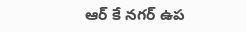ఆర్ కే నగర్ ఉప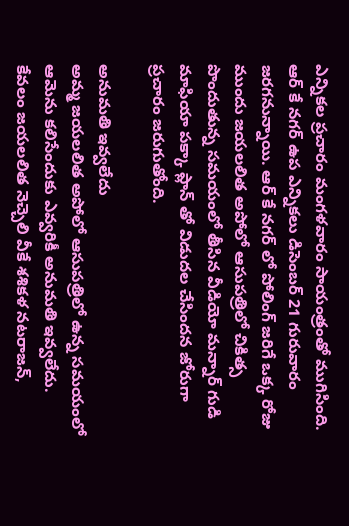ఎన్నికల ప్రచారం మంగళవారం సాయంత్రంతో ముగిసింది. ఆర్ కే నగర్ ఉప ఎన్నికలు డిసెంబర్ 21 గురువారం జరగనున్నాయి. ఆర్ కే నగర్ లో పోలింగ్ జరిగే ఒక్క రోజు ముందు జయలలిత అపోలో ఆసుపత్రిలో చికిత్స పొందుతున్న సమయంలో తీసిన వీడియో మన్నార్ గుడి మాఫియా పక్కా ప్లాన్ తో విడుదల చేసిందన జోరుగా ప్రచారం జరుగుతోంది.

అనుమతి ఇవ్వలేదు
అమ్మ జయలలిత అపోలో ఆసుపత్రిలో ఉన్న సమయంలో ఆమెను కలిసేందుకు ఎవ్వరికీ అనుమతి ఇవ్వలేదు. కేవలం జయలలిత నెచ్చెలి వీకే శశికళ నటరాజన్,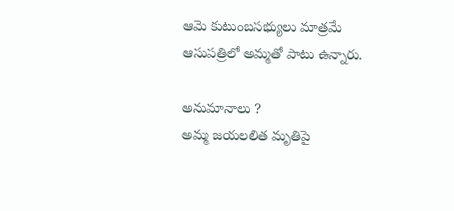ఆమె కుటుంబసభ్యులు మాత్రమే ఆసుపత్రిలో అమ్మతో పాటు ఉన్నారు.

అనుమానాలు ?
అమ్మ జయలలిత మృతిపై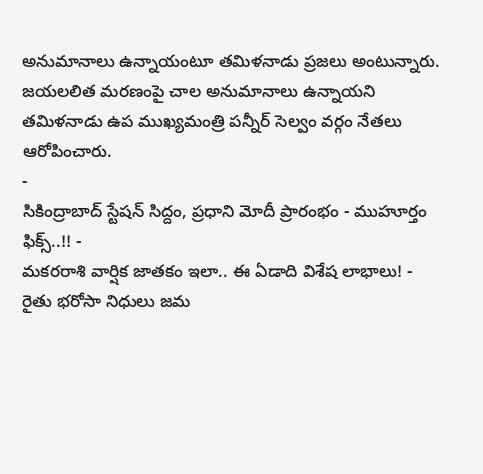అనుమానాలు ఉన్నాయంటూ తమిళనాడు ప్రజలు అంటున్నారు. జయలలిత మరణంపై చాల అనుమానాలు ఉన్నాయని తమిళనాడు ఉప ముఖ్యమంత్రి పన్నీర్ సెల్వం వర్గం నేతలు ఆరోపించారు.
-
సికింద్రాబాద్ స్టేషన్ సిద్దం, ప్రధాని మోదీ ప్రారంభం - ముహూర్తం ఫిక్స్..!! -
మకరరాశి వార్షిక జాతకం ఇలా.. ఈ ఏడాది విశేష లాభాలు! -
రైతు భరోసా నిధులు జమ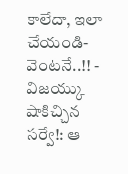కాలేదా, ఇలా చేయండి- వెంటనే..!! -
విజయ్కు షాకిచ్చిన సర్వే!: ఆ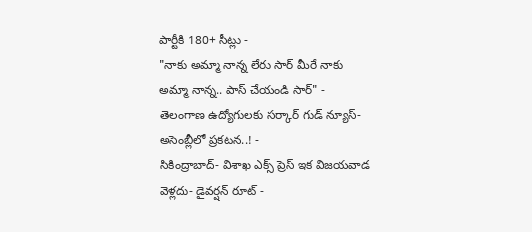పార్టీకి 180+ సీట్లు -
"నాకు అమ్మా నాన్న లేరు సార్ మీరే నాకు అమ్మా నాన్న.. పాస్ చేయండి సార్" -
తెలంగాణ ఉద్యోగులకు సర్కార్ గుడ్ న్యూస్-అసెంబ్లీలో ప్రకటన..! -
సికింద్రాబాద్- విశాఖ ఎక్స్ ప్రెస్ ఇక విజయవాడ వెళ్లదు- డైవర్షన్ రూట్ -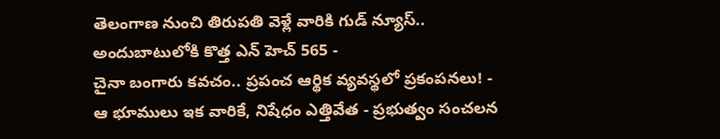తెలంగాణ నుంచి తిరుపతి వెళ్లే వారికి గుడ్ న్యూస్.. అందుబాటులోకి కొత్త ఎన్ హెచ్ 565 -
చైనా బంగారు కవచం.. ప్రపంచ ఆర్థిక వ్యవస్థలో ప్రకంపనలు! -
ఆ భూములు ఇక వారికే, నిషేధం ఎత్తివేత - ప్రభుత్వం సంచలన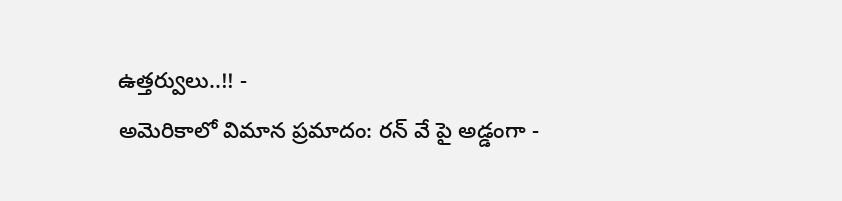ఉత్తర్వులు..!! -
అమెరికాలో విమాన ప్రమాదం: రన్ వే పై అడ్డంగా -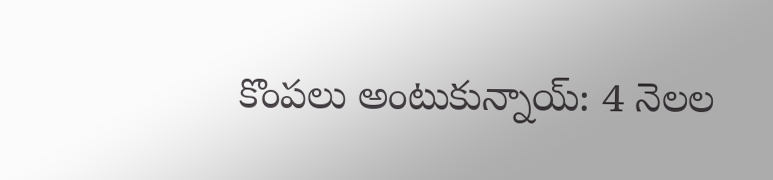కొంపలు అంటుకున్నాయ్: 4 నెలల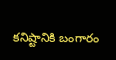కనిష్టానికి బంగారం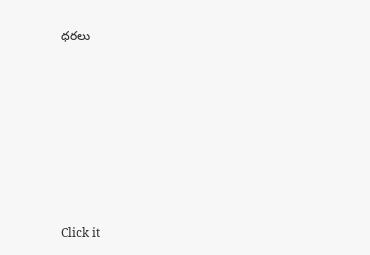ధరలు












Click it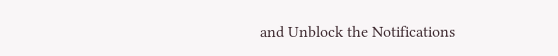and Unblock the Notifications